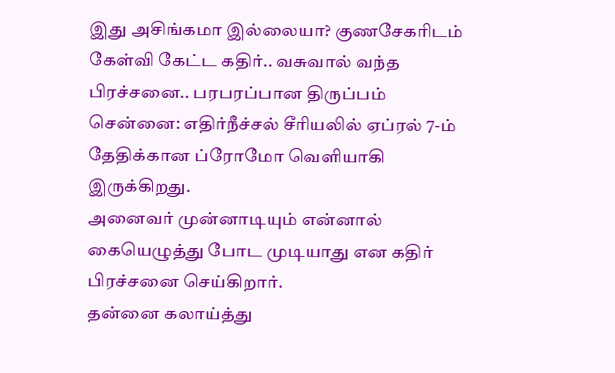இது அசிங்கமா இல்லையா? குணசேகரிடம் கேள்வி கேட்ட கதிர்.. வசுவால் வந்த பிரச்சனை.. பரபரப்பான திருப்பம்
சென்னை: எதிர்நீச்சல் சீரியலில் ஏப்ரல் 7-ம் தேதிக்கான ப்ரோமோ வெளியாகி இருக்கிறது.
அனைவர் முன்னாடியும் என்னால் கையெழுத்து போட முடியாது என கதிர் பிரச்சனை செய்கிறார்.
தன்னை கலாய்த்து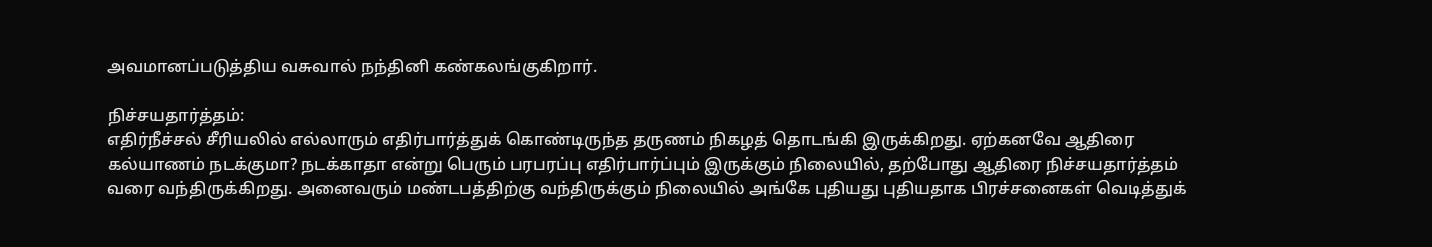அவமானப்படுத்திய வசுவால் நந்தினி கண்கலங்குகிறார்.

நிச்சயதார்த்தம்:
எதிர்நீச்சல் சீரியலில் எல்லாரும் எதிர்பார்த்துக் கொண்டிருந்த தருணம் நிகழத் தொடங்கி இருக்கிறது. ஏற்கனவே ஆதிரை கல்யாணம் நடக்குமா? நடக்காதா என்று பெரும் பரபரப்பு எதிர்பார்ப்பும் இருக்கும் நிலையில், தற்போது ஆதிரை நிச்சயதார்த்தம் வரை வந்திருக்கிறது. அனைவரும் மண்டபத்திற்கு வந்திருக்கும் நிலையில் அங்கே புதியது புதியதாக பிரச்சனைகள் வெடித்துக்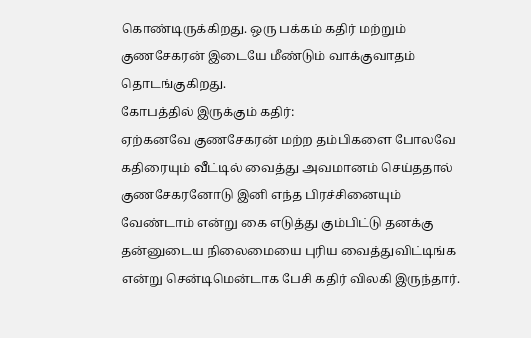கொண்டிருக்கிறது. ஒரு பக்கம் கதிர் மற்றும் குணசேகரன் இடையே மீண்டும் வாக்குவாதம் தொடங்குகிறது.
கோபத்தில் இருக்கும் கதிர்:
ஏற்கனவே குணசேகரன் மற்ற தம்பிகளை போலவே கதிரையும் வீட்டில் வைத்து அவமானம் செய்ததால் குணசேகரனோடு இனி எந்த பிரச்சினையும் வேண்டாம் என்று கை எடுத்து கும்பிட்டு தனக்கு தன்னுடைய நிலைமையை புரிய வைத்துவிட்டிங்க என்று சென்டிமென்டாக பேசி கதிர் விலகி இருந்தார்.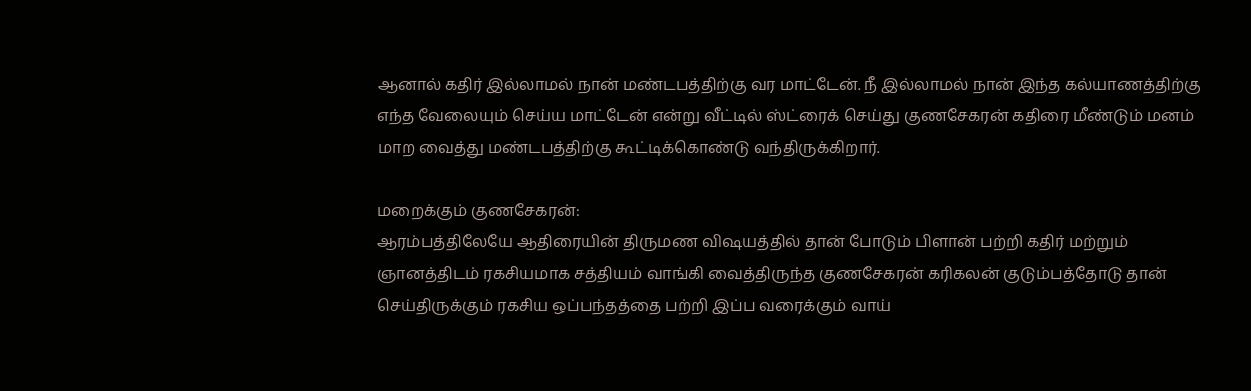ஆனால் கதிர் இல்லாமல் நான் மண்டபத்திற்கு வர மாட்டேன். நீ இல்லாமல் நான் இந்த கல்யாணத்திற்கு எந்த வேலையும் செய்ய மாட்டேன் என்று வீட்டில் ஸ்ட்ரைக் செய்து குணசேகரன் கதிரை மீண்டும் மனம் மாற வைத்து மண்டபத்திற்கு கூட்டிக்கொண்டு வந்திருக்கிறார்.

மறைக்கும் குணசேகரன்:
ஆரம்பத்திலேயே ஆதிரையின் திருமண விஷயத்தில் தான் போடும் பிளான் பற்றி கதிர் மற்றும் ஞானத்திடம் ரகசியமாக சத்தியம் வாங்கி வைத்திருந்த குணசேகரன் கரிகலன் குடும்பத்தோடு தான் செய்திருக்கும் ரகசிய ஒப்பந்தத்தை பற்றி இப்ப வரைக்கும் வாய்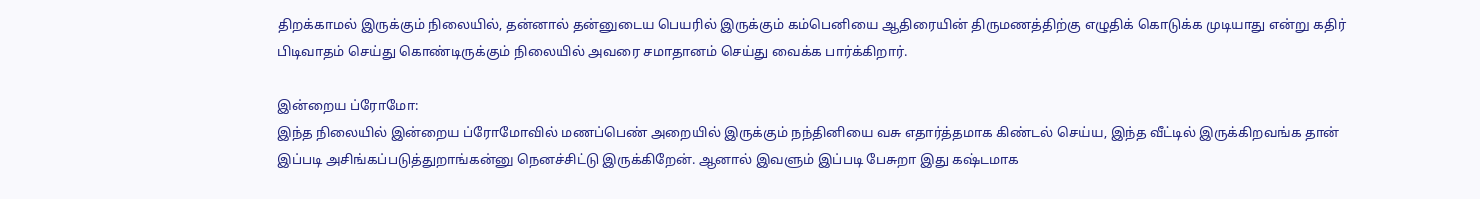திறக்காமல் இருக்கும் நிலையில், தன்னால் தன்னுடைய பெயரில் இருக்கும் கம்பெனியை ஆதிரையின் திருமணத்திற்கு எழுதிக் கொடுக்க முடியாது என்று கதிர் பிடிவாதம் செய்து கொண்டிருக்கும் நிலையில் அவரை சமாதானம் செய்து வைக்க பார்க்கிறார்.

இன்றைய ப்ரோமோ:
இந்த நிலையில் இன்றைய ப்ரோமோவில் மணப்பெண் அறையில் இருக்கும் நந்தினியை வசு எதார்த்தமாக கிண்டல் செய்ய, இந்த வீட்டில் இருக்கிறவங்க தான் இப்படி அசிங்கப்படுத்துறாங்கன்னு நெனச்சிட்டு இருக்கிறேன். ஆனால் இவளும் இப்படி பேசுறா இது கஷ்டமாக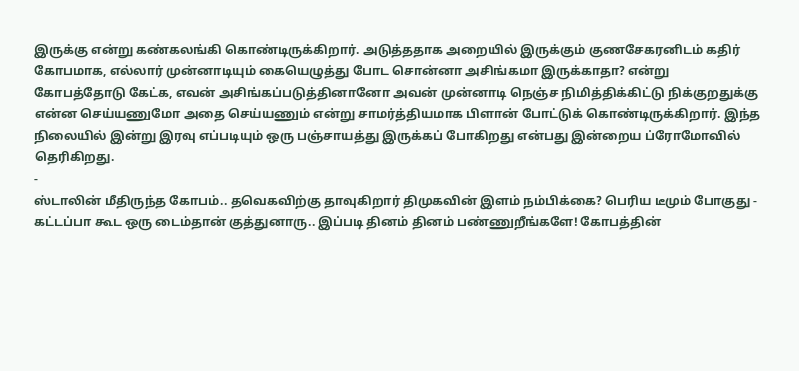இருக்கு என்று கண்கலங்கி கொண்டிருக்கிறார். அடுத்ததாக அறையில் இருக்கும் குணசேகரனிடம் கதிர் கோபமாக, எல்லார் முன்னாடியும் கையெழுத்து போட சொன்னா அசிங்கமா இருக்காதா? என்று கோபத்தோடு கேட்க, எவன் அசிங்கப்படுத்தினானோ அவன் முன்னாடி நெஞ்ச நிமித்திக்கிட்டு நிக்குறதுக்கு என்ன செய்யணுமோ அதை செய்யணும் என்று சாமர்த்தியமாக பிளான் போட்டுக் கொண்டிருக்கிறார். இந்த நிலையில் இன்று இரவு எப்படியும் ஒரு பஞ்சாயத்து இருக்கப் போகிறது என்பது இன்றைய ப்ரோமோவில் தெரிகிறது.
-
ஸ்டாலின் மீதிருந்த கோபம்.. தவெகவிற்கு தாவுகிறார் திமுகவின் இளம் நம்பிக்கை? பெரிய டீமும் போகுது -
கட்டப்பா கூட ஒரு டைம்தான் குத்துனாரு.. இப்படி தினம் தினம் பண்ணுறீங்களே! கோபத்தின்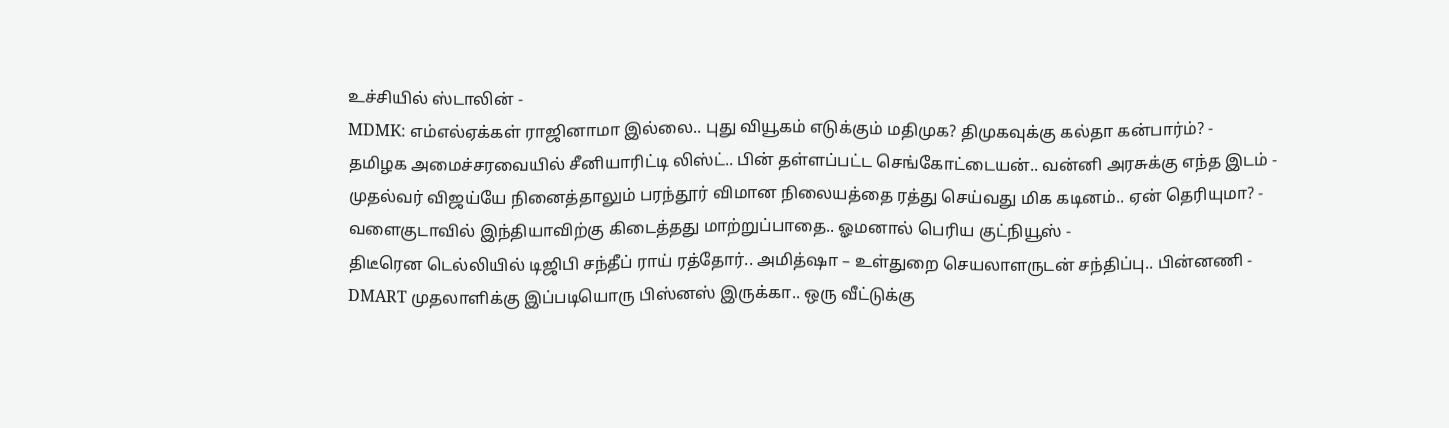உச்சியில் ஸ்டாலின் -
MDMK: எம்எல்ஏக்கள் ராஜினாமா இல்லை.. புது வியூகம் எடுக்கும் மதிமுக? திமுகவுக்கு கல்தா கன்பார்ம்? -
தமிழக அமைச்சரவையில் சீனியாரிட்டி லிஸ்ட்.. பின் தள்ளப்பட்ட செங்கோட்டையன்.. வன்னி அரசுக்கு எந்த இடம் -
முதல்வர் விஜய்யே நினைத்தாலும் பரந்தூர் விமான நிலையத்தை ரத்து செய்வது மிக கடினம்.. ஏன் தெரியுமா? -
வளைகுடாவில் இந்தியாவிற்கு கிடைத்தது மாற்றுப்பாதை.. ஓமனால் பெரிய குட்நியூஸ் -
திடீரென டெல்லியில் டிஜிபி சந்தீப் ராய் ரத்தோர்.. அமித்ஷா – உள்துறை செயலாளருடன் சந்திப்பு.. பின்னணி -
DMART முதலாளிக்கு இப்படியொரு பிஸ்னஸ் இருக்கா.. ஒரு வீட்டுக்கு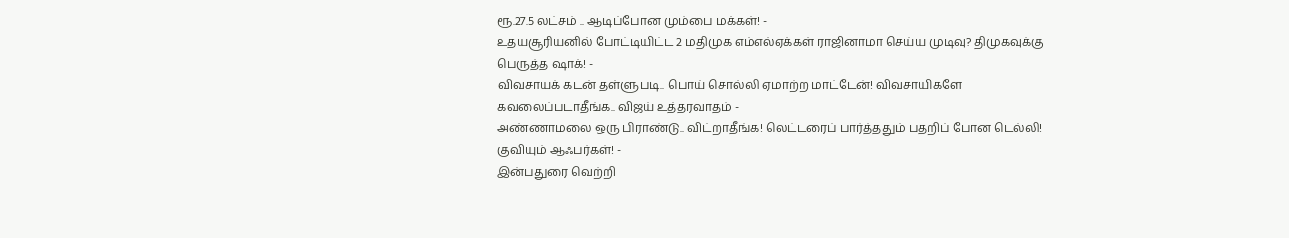ரூ.27.5 லட்சம் .. ஆடிப்போன மும்பை மக்கள்! -
உதயசூரியனில் போட்டியிட்ட 2 மதிமுக எம்எல்ஏக்கள் ராஜினாமா செய்ய முடிவு? திமுகவுக்கு பெருத்த ஷாக்! -
விவசாயக் கடன் தள்ளுபடி.. பொய் சொல்லி ஏமாற்ற மாட்டேன்! விவசாயிகளே கவலைப்படாதீங்க.. விஜய் உத்தரவாதம் -
அண்ணாமலை ஒரு பிராண்டு.. விட்றாதீங்க! லெட்டரைப் பார்த்ததும் பதறிப் போன டெல்லி! குவியும் ஆஃபர்கள்! -
இன்பதுரை வெற்றி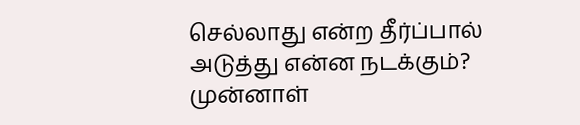செல்லாது என்ற தீர்ப்பால் அடுத்து என்ன நடக்கும்? முன்னாள்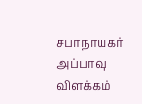சபாநாயகர் அப்பாவு விளக்கம்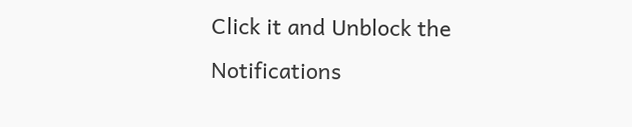Click it and Unblock the Notifications